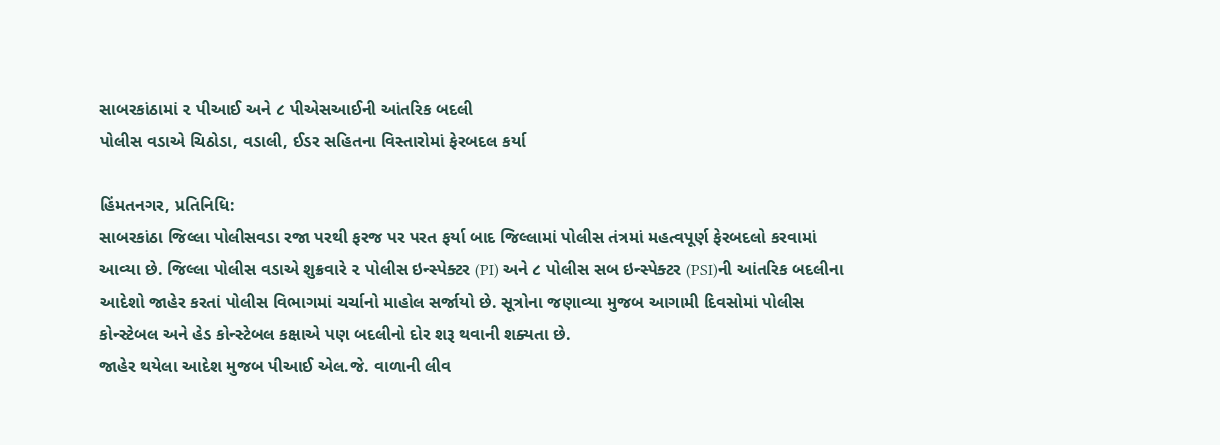સાબરકાંઠામાં ૨ પીઆઈ અને ૮ પીએસઆઈની આંતરિક બદલી
પોલીસ વડાએ ચિઠોડા, વડાલી, ઈડર સહિતના વિસ્તારોમાં ફેરબદલ કર્યા

હિંમતનગર, પ્રતિનિધિ:
સાબરકાંઠા જિલ્લા પોલીસવડા રજા પરથી ફરજ પર પરત ફર્યા બાદ જિલ્લામાં પોલીસ તંત્રમાં મહત્વપૂર્ણ ફેરબદલો કરવામાં આવ્યા છે. જિલ્લા પોલીસ વડાએ શુક્રવારે ૨ પોલીસ ઇન્સ્પેક્ટર (PI) અને ૮ પોલીસ સબ ઇન્સ્પેક્ટર (PSI)ની આંતરિક બદલીના આદેશો જાહેર કરતાં પોલીસ વિભાગમાં ચર્ચાનો માહોલ સર્જાયો છે. સૂત્રોના જણાવ્યા મુજબ આગામી દિવસોમાં પોલીસ કોન્સ્ટેબલ અને હેડ કોન્સ્ટેબલ કક્ષાએ પણ બદલીનો દોર શરૂ થવાની શક્યતા છે.
જાહેર થયેલા આદેશ મુજબ પીઆઈ એલ.જે. વાળાની લીવ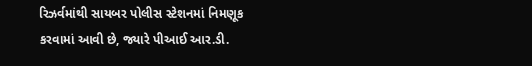રિઝર્વમાંથી સાયબર પોલીસ સ્ટેશનમાં નિમણૂક કરવામાં આવી છે, જ્યારે પીઆઈ આર.ડી.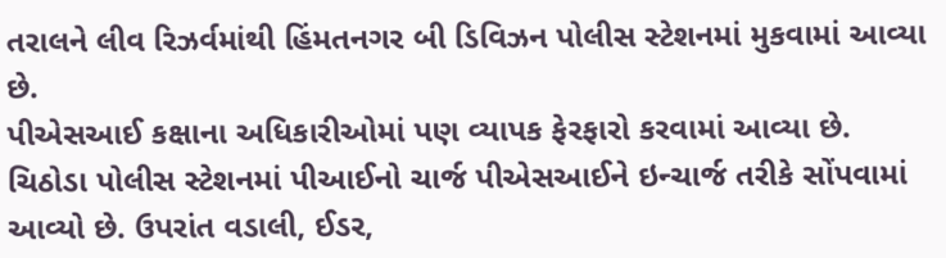તરાલને લીવ રિઝર્વમાંથી હિંમતનગર બી ડિવિઝન પોલીસ સ્ટેશનમાં મુકવામાં આવ્યા છે.
પીએસઆઈ કક્ષાના અધિકારીઓમાં પણ વ્યાપક ફેરફારો કરવામાં આવ્યા છે. ચિઠોડા પોલીસ સ્ટેશનમાં પીઆઈનો ચાર્જ પીએસઆઈને ઇન્ચાર્જ તરીકે સોંપવામાં આવ્યો છે. ઉપરાંત વડાલી, ઈડર,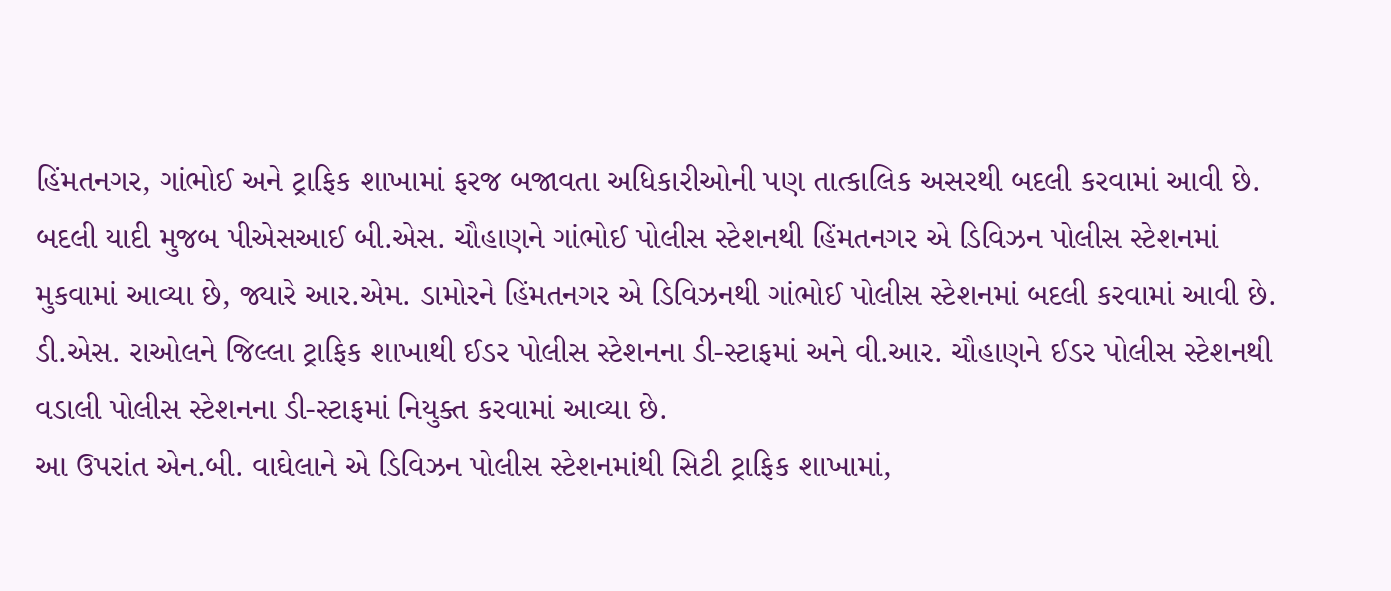હિંમતનગર, ગાંભોઈ અને ટ્રાફિક શાખામાં ફરજ બજાવતા અધિકારીઓની પણ તાત્કાલિક અસરથી બદલી કરવામાં આવી છે.
બદલી યાદી મુજબ પીએસઆઈ બી.એસ. ચૌહાણને ગાંભોઈ પોલીસ સ્ટેશનથી હિંમતનગર એ ડિવિઝન પોલીસ સ્ટેશનમાં મુકવામાં આવ્યા છે, જ્યારે આર.એમ. ડામોરને હિંમતનગર એ ડિવિઝનથી ગાંભોઈ પોલીસ સ્ટેશનમાં બદલી કરવામાં આવી છે. ડી.એસ. રાઓલને જિલ્લા ટ્રાફિક શાખાથી ઈડર પોલીસ સ્ટેશનના ડી-સ્ટાફમાં અને વી.આર. ચૌહાણને ઈડર પોલીસ સ્ટેશનથી વડાલી પોલીસ સ્ટેશનના ડી-સ્ટાફમાં નિયુક્ત કરવામાં આવ્યા છે.
આ ઉપરાંત એન.બી. વાઘેલાને એ ડિવિઝન પોલીસ સ્ટેશનમાંથી સિટી ટ્રાફિક શાખામાં,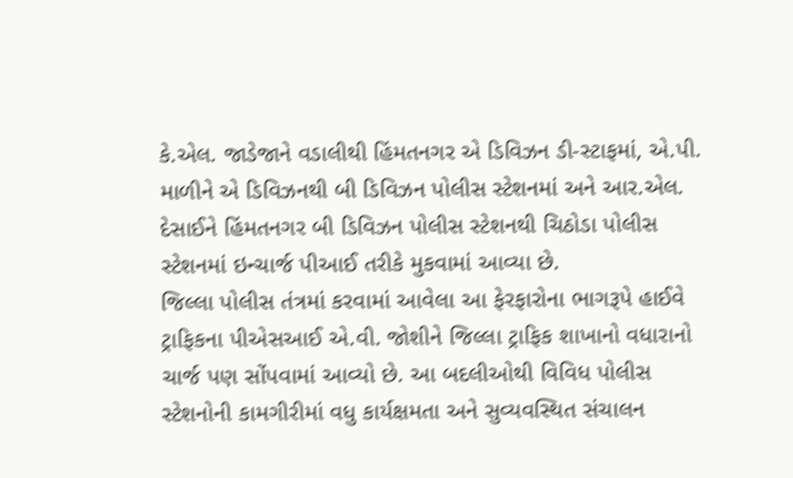કે.એલ. જાડેજાને વડાલીથી હિંમતનગર એ ડિવિઝન ડી-સ્ટાફમાં, એ.પી. માળીને એ ડિવિઝનથી બી ડિવિઝન પોલીસ સ્ટેશનમાં અને આર.એલ. દેસાઈને હિંમતનગર બી ડિવિઝન પોલીસ સ્ટેશનથી ચિઠોડા પોલીસ સ્ટેશનમાં ઇન્ચાર્જ પીઆઈ તરીકે મુકવામાં આવ્યા છે.
જિલ્લા પોલીસ તંત્રમાં કરવામાં આવેલા આ ફેરફારોના ભાગરૂપે હાઈવે ટ્રાફિકના પીએસઆઈ એ.વી. જોશીને જિલ્લા ટ્રાફિક શાખાનો વધારાનો ચાર્જ પણ સોંપવામાં આવ્યો છે. આ બદલીઓથી વિવિધ પોલીસ સ્ટેશનોની કામગીરીમાં વધુ કાર્યક્ષમતા અને સુવ્યવસ્થિત સંચાલન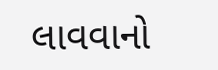લાવવાનો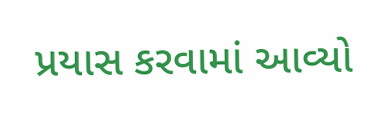પ્રયાસ કરવામાં આવ્યો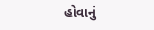હોવાનું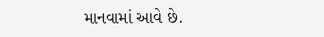માનવામાં આવે છે.